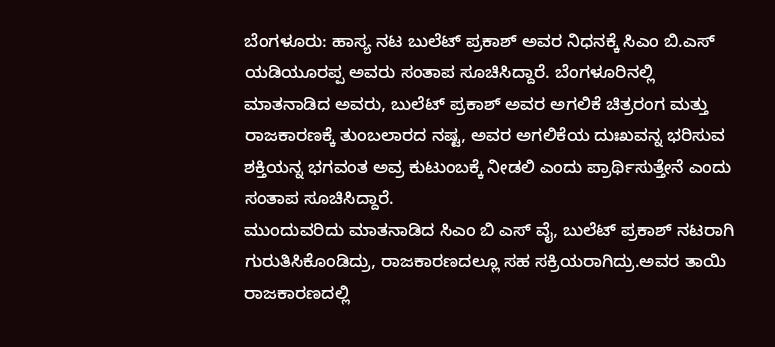ಬೆಂಗಳೂರು: ಹಾಸ್ಯ ನಟ ಬುಲೆಟ್ ಪ್ರಕಾಶ್ ಅವರ ನಿಧನಕ್ಕೆ ಸಿಎಂ ಬಿ.ಎಸ್ ಯಡಿಯೂರಪ್ಪ ಅವರು ಸಂತಾಪ ಸೂಚಿಸಿದ್ದಾರೆ. ಬೆಂಗಳೂರಿನಲ್ಲಿ ಮಾತನಾಡಿದ ಅವರು, ಬುಲೆಟ್ ಪ್ರಕಾಶ್ ಅವರ ಅಗಲಿಕೆ ಚಿತ್ರರಂಗ ಮತ್ತು ರಾಜಕಾರಣಕ್ಕೆ ತುಂಬಲಾರದ ನಷ್ಟ, ಅವರ ಅಗಲಿಕೆಯ ದುಃಖವನ್ನ ಭರಿಸುವ ಶಕ್ತಿಯನ್ನ ಭಗವಂತ ಅವ್ರ ಕುಟುಂಬಕ್ಕೆ ನೀಡಲಿ ಎಂದು ಪ್ರಾರ್ಥಿಸುತ್ತೇನೆ ಎಂದು ಸಂತಾಪ ಸೂಚಿಸಿದ್ದಾರೆ.
ಮುಂದುವರಿದು ಮಾತನಾಡಿದ ಸಿಎಂ ಬಿ ಎಸ್ ವೈ, ಬುಲೆಟ್ ಪ್ರಕಾಶ್ ನಟರಾಗಿ ಗುರುತಿಸಿಕೊಂಡಿದ್ರು, ರಾಜಕಾರಣದಲ್ಲೂ ಸಹ ಸಕ್ರಿಯರಾಗಿದ್ರು.ಅವರ ತಾಯಿ ರಾಜಕಾರಣದಲ್ಲಿ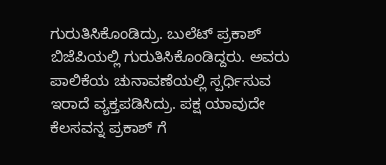ಗುರುತಿಸಿಕೊಂಡಿದ್ರು. ಬುಲೆಟ್ ಪ್ರಕಾಶ್ ಬಿಜೆಪಿಯಲ್ಲಿ ಗುರುತಿಸಿಕೊಂಡಿದ್ದರು. ಅವರು ಪಾಲಿಕೆಯ ಚುನಾವಣೆಯಲ್ಲಿ ಸ್ಪರ್ಧಿಸುವ ಇರಾದೆ ವ್ಯಕ್ತಪಡಿಸಿದ್ರು. ಪಕ್ಷ ಯಾವುದೇ ಕೆಲಸವನ್ನ ಪ್ರಕಾಶ್ ಗೆ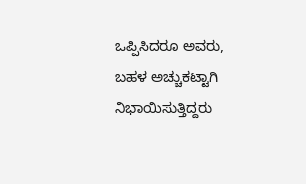ಒಪ್ಪಿಸಿದರೂ ಅವರು, ಬಹಳ ಅಚ್ಚುಕಟ್ಟಾಗಿ ನಿಭಾಯಿಸುತ್ತಿದ್ದರು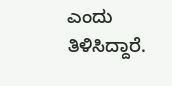ಎಂದು ತಿಳಿಸಿದ್ದಾರೆ.